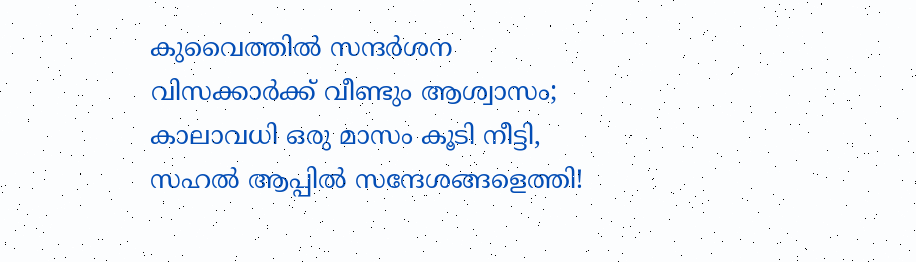കുവൈത്തിൽ സന്ദർശന വിസക്കാർക്ക് വീണ്ടും ആശ്വാസം; കാലാവധി ഒരു മാസം കൂടി നീട്ടി, സഹൽ ആപ്പിൽ സന്ദേശങ്ങളെത്തി!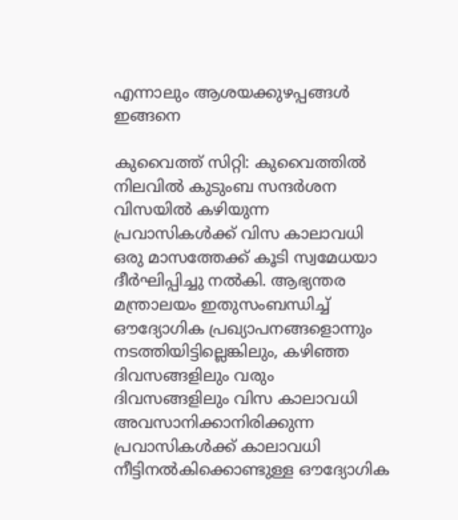എന്നാലും ആശയക്കുഴപ്പങ്ങൾ ഇങ്ങനെ

കുവൈത്ത് സിറ്റി: കുവൈത്തിൽ നിലവിൽ കുടുംബ സന്ദർശന വിസയിൽ കഴിയുന്ന പ്രവാസികൾക്ക് വിസ കാലാവധി ഒരു മാസത്തേക്ക് കൂടി സ്വമേധയാ ദീർഘിപ്പിച്ചു നൽകി. ആഭ്യന്തര മന്ത്രാലയം ഇതുസംബന്ധിച്ച് ഔദ്യോഗിക പ്രഖ്യാപനങ്ങളൊന്നും നടത്തിയിട്ടില്ലെങ്കിലും, കഴിഞ്ഞ ദിവസങ്ങളിലും വരും ദിവസങ്ങളിലും വിസ കാലാവധി അവസാനിക്കാനിരിക്കുന്ന പ്രവാസികൾക്ക് കാലാവധി നീട്ടിനൽകിക്കൊണ്ടുള്ള ഔദ്യോഗിക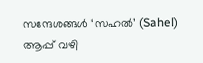സന്ദേശങ്ങൾ ‘സഹൽ’ (Sahel) ആപ്പ് വഴി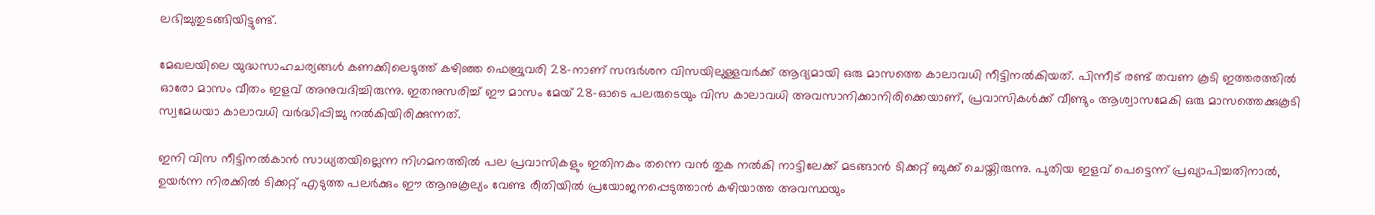ലഭിച്ചുതുടങ്ങിയിട്ടുണ്ട്.

മേഖലയിലെ യുദ്ധസാഹചര്യങ്ങൾ കണക്കിലെടുത്ത് കഴിഞ്ഞ ഫെബ്രുവരി 28-നാണ് സന്ദർശന വിസയിലുള്ളവർക്ക് ആദ്യമായി ഒരു മാസത്തെ കാലാവധി നീട്ടിനൽകിയത്. പിന്നീട് രണ്ട് തവണ കൂടി ഇത്തരത്തിൽ ഓരോ മാസം വീതം ഇളവ് അനുവദിച്ചിരുന്നു. ഇതനുസരിച്ച് ഈ മാസം മേയ് 28-ഓടെ പലരുടെയും വിസ കാലാവധി അവസാനിക്കാനിരിക്കെയാണ്, പ്രവാസികൾക്ക് വീണ്ടും ആശ്വാസമേകി ഒരു മാസത്തെക്കുകൂടി സ്വമേധയാ കാലാവധി വർദ്ധിപ്പിച്ചു നൽകിയിരിക്കുന്നത്.

ഇനി വിസ നീട്ടിനൽകാൻ സാധ്യതയില്ലെന്ന നിഗമനത്തിൽ പല പ്രവാസികളും ഇതിനകം തന്നെ വൻ തുക നൽകി നാട്ടിലേക്ക് മടങ്ങാൻ ടിക്കറ്റ് ബുക്ക് ചെയ്തിരുന്നു. പുതിയ ഇളവ് പെട്ടെന്ന് പ്രഖ്യാപിച്ചതിനാൽ, ഉയർന്ന നിരക്കിൽ ടിക്കറ്റ് എടുത്ത പലർക്കും ഈ ആനുകൂല്യം വേണ്ട രീതിയിൽ പ്രയോജനപ്പെടുത്താൻ കഴിയാത്ത അവസ്ഥയും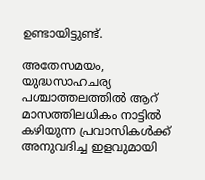ഉണ്ടായിട്ടുണ്ട്.

അതേസമയം, യുദ്ധസാഹചര്യ പശ്ചാത്തലത്തിൽ ആറ് മാസത്തിലധികം നാട്ടിൽ കഴിയുന്ന പ്രവാസികൾക്ക് അനുവദിച്ച ഇളവുമായി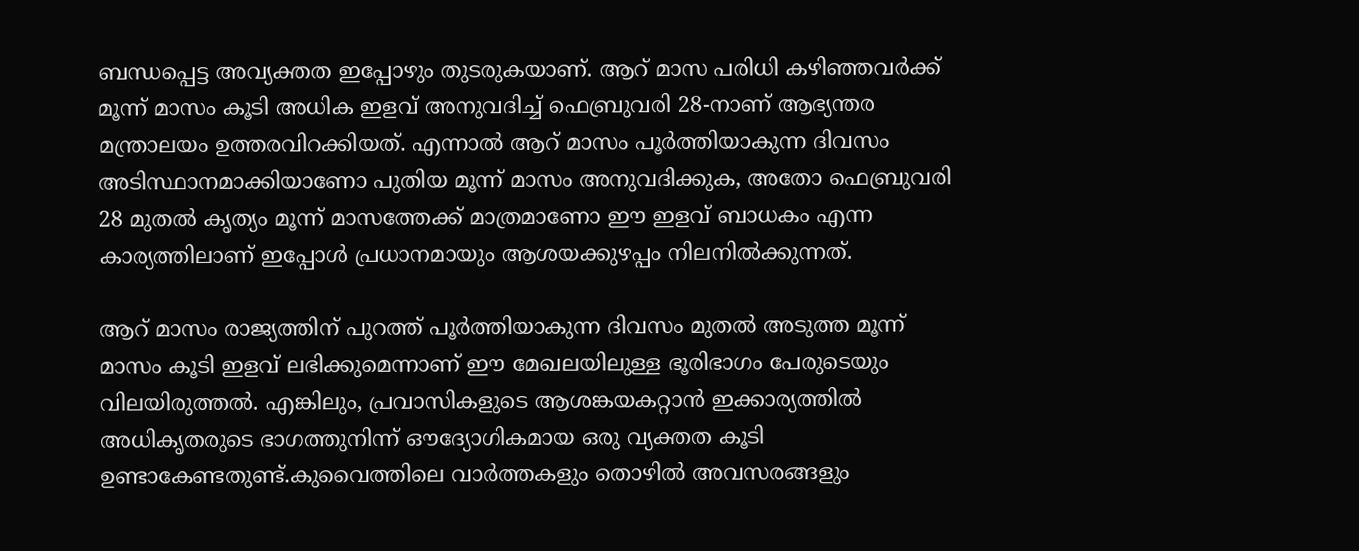ബന്ധപ്പെട്ട അവ്യക്തത ഇപ്പോഴും തുടരുകയാണ്. ആറ് മാസ പരിധി കഴിഞ്ഞവർക്ക് മൂന്ന് മാസം കൂടി അധിക ഇളവ് അനുവദിച്ച് ഫെബ്രുവരി 28-നാണ് ആഭ്യന്തര മന്ത്രാലയം ഉത്തരവിറക്കിയത്. എന്നാൽ ആറ് മാസം പൂർത്തിയാകുന്ന ദിവസം അടിസ്ഥാനമാക്കിയാണോ പുതിയ മൂന്ന് മാസം അനുവദിക്കുക, അതോ ഫെബ്രുവരി 28 മുതൽ കൃത്യം മൂന്ന് മാസത്തേക്ക് മാത്രമാണോ ഈ ഇളവ് ബാധകം എന്ന കാര്യത്തിലാണ് ഇപ്പോൾ പ്രധാനമായും ആശയക്കുഴപ്പം നിലനിൽക്കുന്നത്.

ആറ് മാസം രാജ്യത്തിന് പുറത്ത് പൂർത്തിയാകുന്ന ദിവസം മുതൽ അടുത്ത മൂന്ന് മാസം കൂടി ഇളവ് ലഭിക്കുമെന്നാണ് ഈ മേഖലയിലുള്ള ഭൂരിഭാഗം പേരുടെയും വിലയിരുത്തൽ. എങ്കിലും, പ്രവാസികളുടെ ആശങ്കയകറ്റാൻ ഇക്കാര്യത്തിൽ അധികൃതരുടെ ഭാഗത്തുനിന്ന് ഔദ്യോഗികമായ ഒരു വ്യക്തത കൂടി ഉണ്ടാകേണ്ടതുണ്ട്.കുവൈത്തിലെ വാർത്തകളും തൊഴിൽ അവസരങ്ങളും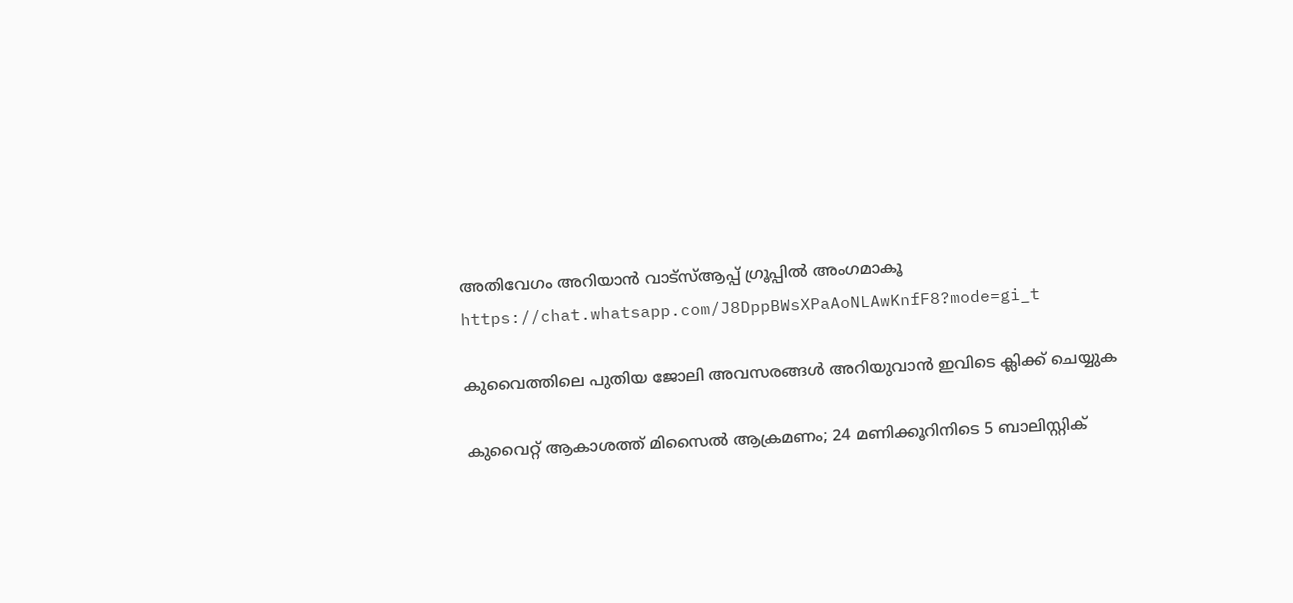അതിവേഗം അറിയാൻ വാട്സ്ആപ്പ് ഗ്രൂപ്പിൽ അംഗമാകൂ https://chat.whatsapp.com/J8DppBWsXPaAoNLAwKnfF8?mode=gi_t

കുവൈത്തിലെ പുതിയ ജോലി അവസരങ്ങൾ അറിയുവാൻ ഇവിടെ ക്ലിക്ക് ചെയ്യുക

കുവൈറ്റ് ആകാശത്ത് മിസൈൽ ആക്രമണം; 24 മണിക്കൂറിനിടെ 5 ബാലിസ്റ്റിക്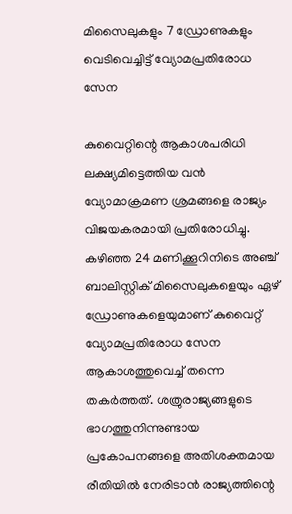മിസൈലുകളും 7 ഡ്രോണുകളും വെടിവെച്ചിട്ട് വ്യോമപ്രതിരോധ സേന

കുവൈറ്റിന്റെ ആകാശപരിധി ലക്ഷ്യമിട്ടെത്തിയ വൻ വ്യോമാക്രമണ ശ്രമങ്ങളെ രാജ്യം വിജയകരമായി പ്രതിരോധിച്ചു. കഴിഞ്ഞ 24 മണിക്കൂറിനിടെ അഞ്ച് ബാലിസ്റ്റിക് മിസൈലുകളെയും ഏഴ് ഡ്രോണുകളെയുമാണ് കുവൈറ്റ് വ്യോമപ്രതിരോധ സേന ആകാശത്തുവെച്ച് തന്നെ തകർത്തത്. ശത്രുരാജ്യങ്ങളുടെ ഭാഗത്തുനിന്നുണ്ടായ പ്രകോപനങ്ങളെ അതിശക്തമായ രീതിയിൽ നേരിടാൻ രാജ്യത്തിന്റെ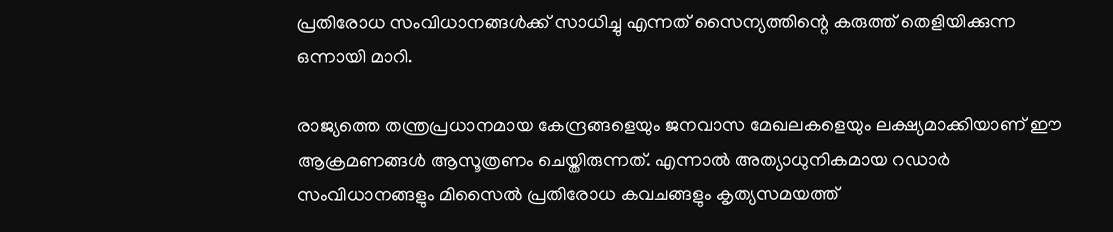പ്രതിരോധ സംവിധാനങ്ങൾക്ക് സാധിച്ചു എന്നത് സൈന്യത്തിന്റെ കരുത്ത് തെളിയിക്കുന്ന ഒന്നായി മാറി.

രാജ്യത്തെ തന്ത്രപ്രധാനമായ കേന്ദ്രങ്ങളെയും ജനവാസ മേഖലകളെയും ലക്ഷ്യമാക്കിയാണ് ഈ ആക്രമണങ്ങൾ ആസൂത്രണം ചെയ്തിരുന്നത്. എന്നാൽ അത്യാധുനികമായ റഡാർ സംവിധാനങ്ങളും മിസൈൽ പ്രതിരോധ കവചങ്ങളും കൃത്യസമയത്ത്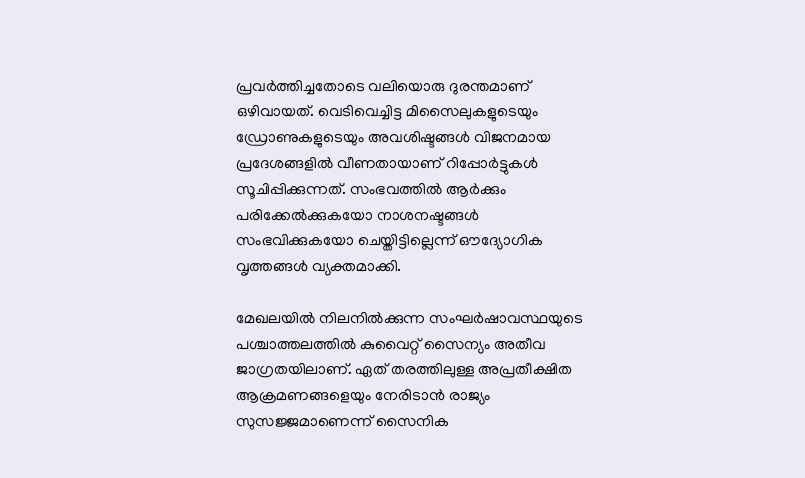പ്രവർത്തിച്ചതോടെ വലിയൊരു ദുരന്തമാണ് ഒഴിവായത്. വെടിവെച്ചിട്ട മിസൈലുകളുടെയും ഡ്രോണുകളുടെയും അവശിഷ്ടങ്ങൾ വിജനമായ പ്രദേശങ്ങളിൽ വീണതായാണ് റിപ്പോർട്ടുകൾ സൂചിപ്പിക്കുന്നത്. സംഭവത്തിൽ ആർക്കും പരിക്കേൽക്കുകയോ നാശനഷ്ടങ്ങൾ സംഭവിക്കുകയോ ചെയ്തിട്ടില്ലെന്ന് ഔദ്യോഗിക വൃത്തങ്ങൾ വ്യക്തമാക്കി.

മേഖലയിൽ നിലനിൽക്കുന്ന സംഘർഷാവസ്ഥയുടെ പശ്ചാത്തലത്തിൽ കുവൈറ്റ് സൈന്യം അതീവ ജാഗ്രതയിലാണ്. ഏത് തരത്തിലുള്ള അപ്രതീക്ഷിത ആക്രമണങ്ങളെയും നേരിടാൻ രാജ്യം സുസജ്ജമാണെന്ന് സൈനിക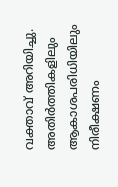വക്താവ് അറിയിച്ചു. അതിർത്തികളിലും ആകാശപരിധിയിലും നിരീക്ഷണം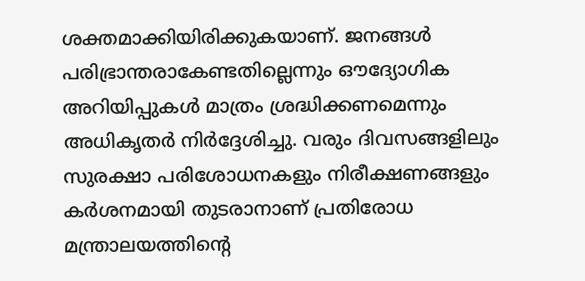ശക്തമാക്കിയിരിക്കുകയാണ്. ജനങ്ങൾ പരിഭ്രാന്തരാകേണ്ടതില്ലെന്നും ഔദ്യോഗിക അറിയിപ്പുകൾ മാത്രം ശ്രദ്ധിക്കണമെന്നും അധികൃതർ നിർദ്ദേശിച്ചു. വരും ദിവസങ്ങളിലും സുരക്ഷാ പരിശോധനകളും നിരീക്ഷണങ്ങളും കർശനമായി തുടരാനാണ് പ്രതിരോധ മന്ത്രാലയത്തിന്റെ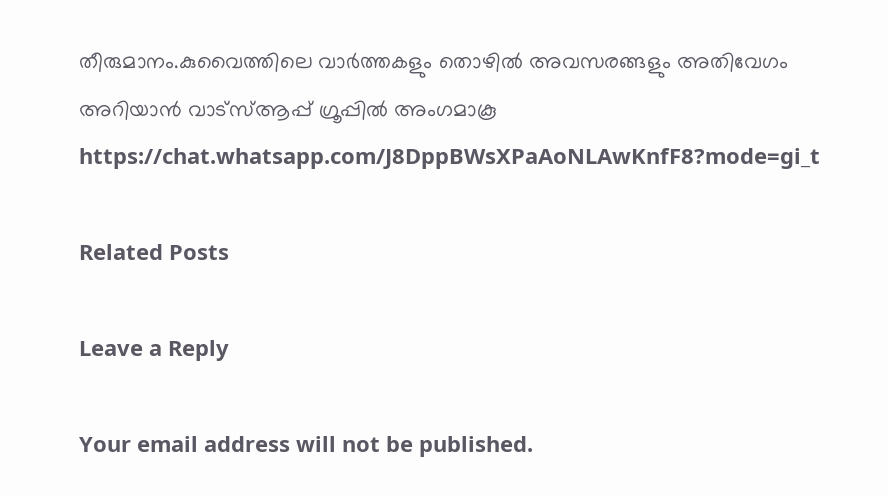തീരുമാനം.കുവൈത്തിലെ വാർത്തകളും തൊഴിൽ അവസരങ്ങളും അതിവേഗം അറിയാൻ വാട്സ്ആപ്പ് ഗ്രൂപ്പിൽ അംഗമാകൂ https://chat.whatsapp.com/J8DppBWsXPaAoNLAwKnfF8?mode=gi_t

Related Posts

Leave a Reply

Your email address will not be published.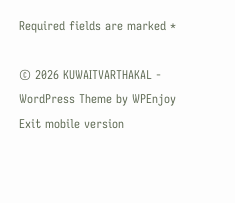Required fields are marked *

© 2026 KUWAITVARTHAKAL - WordPress Theme by WPEnjoy
Exit mobile version